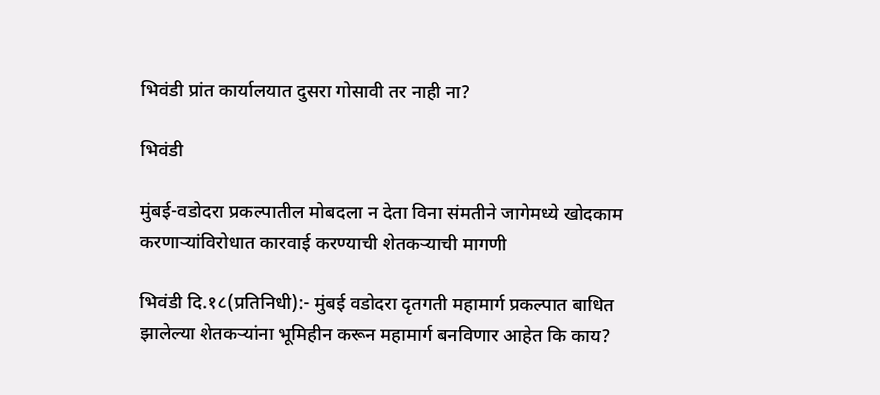भिवंडी प्रांत कार्यालयात दुसरा गोसावी तर नाही ना?

भिवंडी

मुंबई-वडोदरा प्रकल्पातील मोबदला न देता विना संमतीने जागेमध्ये खोदकाम करणाऱ्यांविरोधात कारवाई करण्याची शेतकऱ्याची मागणी

भिवंडी दि.१८(प्रतिनिधी):- मुंबई वडोदरा दृतगती महामार्ग प्रकल्पात बाधित झालेल्या शेतकऱ्यांना भूमिहीन करून महामार्ग बनविणार आहेत कि काय?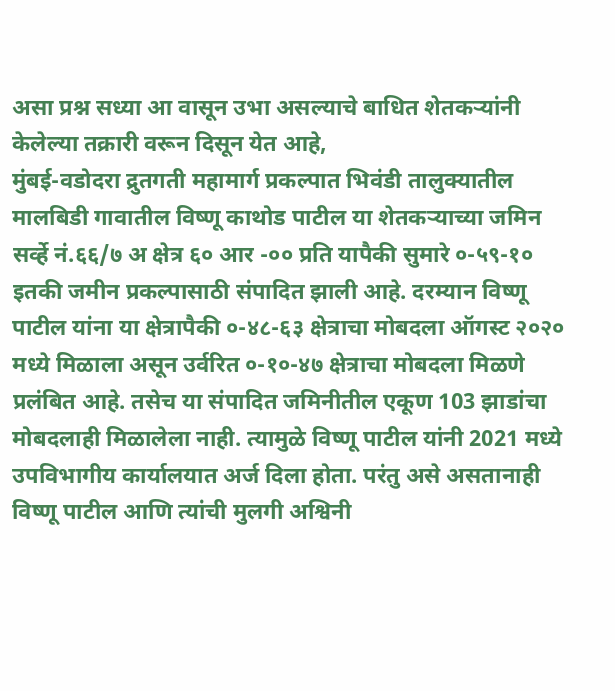असा प्रश्न सध्या आ वासून उभा असल्याचे बाधित शेतकऱ्यांनी केलेल्या तक्रारी वरून दिसून येत आहे,
मुंबई-वडोदरा द्रुतगती महामार्ग प्रकल्पात भिवंडी तालुक्यातील मालबिडी गावातील विष्णू काथोड पाटील या शेतकऱ्याच्या जमिन सर्व्हे नं.६६/७ अ क्षेत्र ६० आर -०० प्रति यापैकी सुमारे ०-५९-१० इतकी जमीन प्रकल्पासाठी संपादित झाली आहे. दरम्यान विष्णू पाटील यांना या क्षेत्रापैकी ०-४८-६३ क्षेत्राचा मोबदला ऑगस्ट २०२० मध्ये मिळाला असून उर्वरित ०-१०-४७ क्षेत्राचा मोबदला मिळणे प्रलंबित आहे. तसेच या संपादित जमिनीतील एकूण 103 झाडांचा मोबदलाही मिळालेला नाही. त्यामुळे विष्णू पाटील यांनी 2021 मध्ये उपविभागीय कार्यालयात अर्ज दिला होता. परंतु असे असतानाही विष्णू पाटील आणि त्यांची मुलगी अश्विनी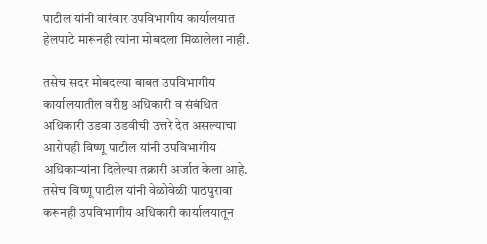पाटील यांनी वारंवार उपविभागीय कार्यालयात हेलपाटे मारूनही त्यांना मोबदला मिळालेला नाही.

तसेच सदर मोबदल्या बाबत उपविभागीय कार्यालयातील वरीष्ठ अधिकारी व संबंधित अधिकारी उडवा उडवीची उत्तरे देत असल्याचा आरोपही विष्णू पाटील यांनी उपविभागीय अधिकाऱ्यांना दिलेल्या तक्रारी अर्जात केला आहे.
तसेच विष्णू पाटील यांनी वेळोवेळी पाठपुरावा करूनही उपविभागीय अधिकारी कार्यालयातून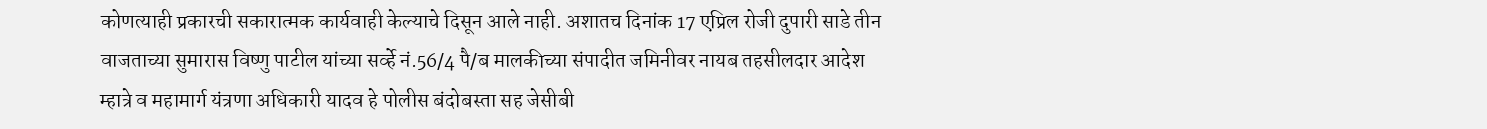कोणत्याही प्रकारची सकारात्मक कार्यवाही केल्याचे दिसून आले नाही. अशातच दिनांक 17 एप्रिल रोजी दुपारी साडे तीन वाजताच्या सुमारास विष्णु पाटील यांच्या सर्व्हे नं.56/4 पै/ब मालकीच्या संपादीत जमिनीवर नायब तहसीलदार आदेश म्हात्रे व महामार्ग यंत्रणा अधिकारी यादव हे पोलीस बंदोबस्ता सह जेसीबी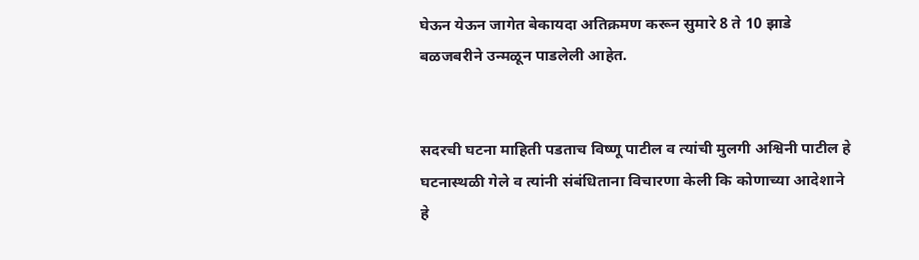घेऊन येऊन जागेत बेकायदा अतिक्रमण करून सुमारे 8 ते 10 झाडे बळजबरीने उन्मळून पाडलेली आहेत.


सदरची घटना माहिती पडताच विष्णू पाटील व त्यांची मुलगी अश्विनी पाटील हे घटनास्थळी गेले व त्यांनी संबंधिताना विचारणा केली कि कोणाच्या आदेशाने हे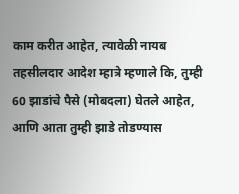काम करीत आहेत, त्यावेळी नायब तहसीलदार आदेश म्हात्रे म्हणाले कि, तुम्ही 60 झाडांचे पैसे (मोबदला) घेतले आहेत, आणि आता तुम्ही झाडे तोडण्यास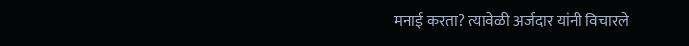मनाई करता? त्यावेळी अर्जदार यांनी विचारले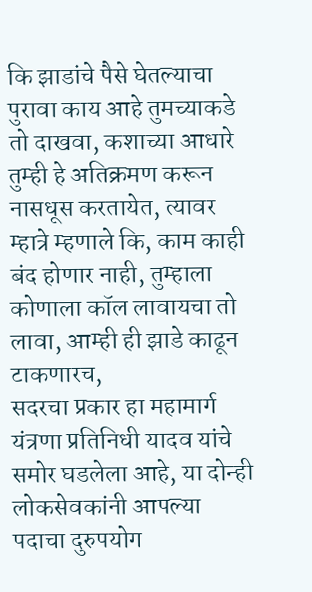कि झाडांचे पैसे घेतल्याचा पुरावा काय आहे तुमच्याकडे तो दाखवा, कशाच्या आधारे तुम्ही हे अतिक्रमण करून नासधूस करतायेत, त्यावर म्हात्रे म्हणाले कि, काम काही बंद होणार नाही, तुम्हाला कोणाला कॉल लावायचा तो लावा, आम्ही ही झाडे काढून टाकणारच,
सदरचा प्रकार हा महामार्ग यंत्रणा प्रतिनिधी यादव यांचे समोर घडलेला आहे, या दोन्ही लोकसेवकांनी आपल्या पदाचा दुरुपयोग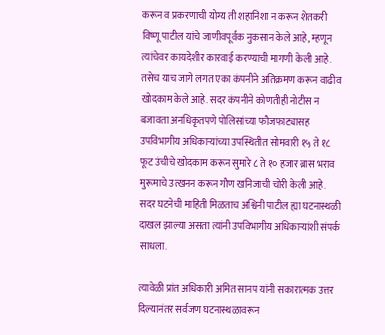करून व प्रकरणाची योग्य ती शहानिशा न करून शेतकरी विष्णू पाटील यांचे जाणीवपूर्वक नुकसान केले आहे, म्हणून त्यांचेवर कायदेशीर कारवाई करण्याची मागणी केली आहे. तसेच याच जागे लगत एका कंपनीने अतिक्रमण करून वाढीव खोदकाम केले आहे. सदर कंपनीने कोणतीही नोटीस न बजावता अनधिकृतपणे पोलिसांच्या फौजफाट्यासह उपविभागीय अधिकाऱ्यांच्या उपस्थितीत सोमवारी १५ ते १८ फूट उंचीचे खोदकाम करून सुमारे ८ ते १० हजार ब्रास भराव मुरूमाचे उत्खनन करून गौण खनिजाची चोरी केली आहे. सदर घटनेची माहिती मिळताच अश्विनी पाटील ह्या घटनास्थळी दाखल झाल्या असता त्यांनी उपविभागीय अधिकाऱ्यांशी संपर्क साधला.

त्यावेळी प्रांत अधिकारी अमित सानप यांनी सकारात्मक उत्तर दिल्यानंतर सर्वजण घटनास्थळावरून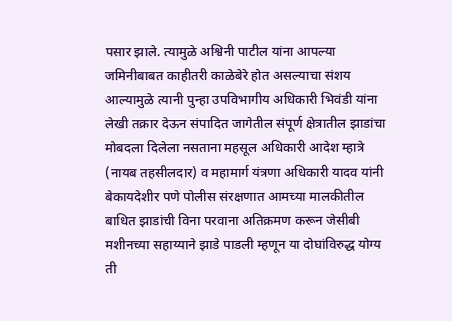पसार झाले. त्यामुळे अश्विनी पाटील यांना आपल्या जमिनीबाबत काहीतरी काळेबेरे होत असल्याचा संशय आल्यामुळे त्यानी पुन्हा उपविभागीय अधिकारी भिवंडी यांना लेखी तक्रार देऊन संपादित जागेतील संपूर्ण क्षेत्रातील झाडांचा मोबदला दिलेला नसताना महसूल अधिकारी आदेश म्हात्रे (नायब तहसीलदार) व महामार्ग यंत्रणा अधिकारी यादव यांनी बेकायदेशीर पणे पोलीस संरक्षणात आमच्या मालकीतील बाधित झाडांची विना परवाना अतिक्रमण करून जेसीबी मशीनच्या सहाय्याने झाडे पाडली म्हणून या दोघांविरुद्ध योग्य ती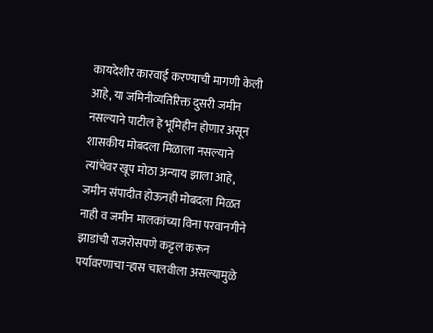कायदेशीर कारवाई करण्याची मागणी केली आहे, या जमिनीव्यतिरिक्त दुसरी जमीन नसल्याने पाटील हे भूमिहीन होणार असून शासकीय मोबदला मिळाला नसल्याने त्यांचेवर खूप मोठा अन्याय झाला आहे, जमीन संपादीत होऊनही मोबदला मिळत नाही व जमीन मालकांच्या विना परवानगीने झाडांची राजरोसपणे कट्टल करून पर्यावरणाचा ऱ्हास चालवीला असल्यामुळे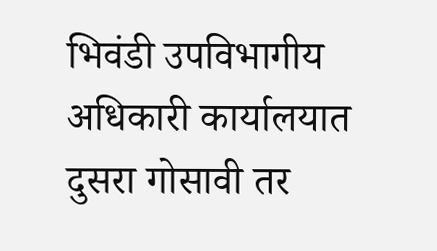भिवंडी उपविभागीय अधिकारी कार्यालयात दुसरा गोसावी तर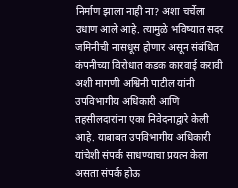निर्माण झाला नाही ना? अशा चर्चेला उधाण आले आहे. त्यामुळे भविष्यात सदर जमिनीची नासधूस होणार असून संबंधित कंपनीच्या विरोधात कडक कारवाई करावी अशी मागणी अश्विनी पाटील यांनी उपविभागीय अधिकारी आणि तहसीलदारांना एका निवेदनाद्वारे केली आहे. याबाबत उपविभागीय अधिकारी यांचेशी संपर्क साधण्याचा प्रयत्न केला असता संपर्क होऊ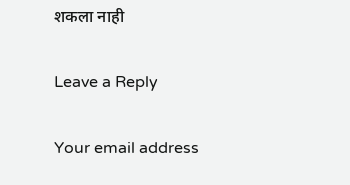शकला नाही

Leave a Reply

Your email address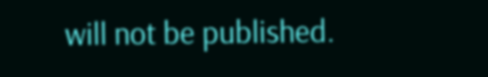will not be published.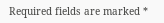Required fields are marked *